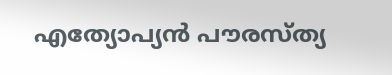എത്യോപ്യന്‍ പൗരസ്ത്യ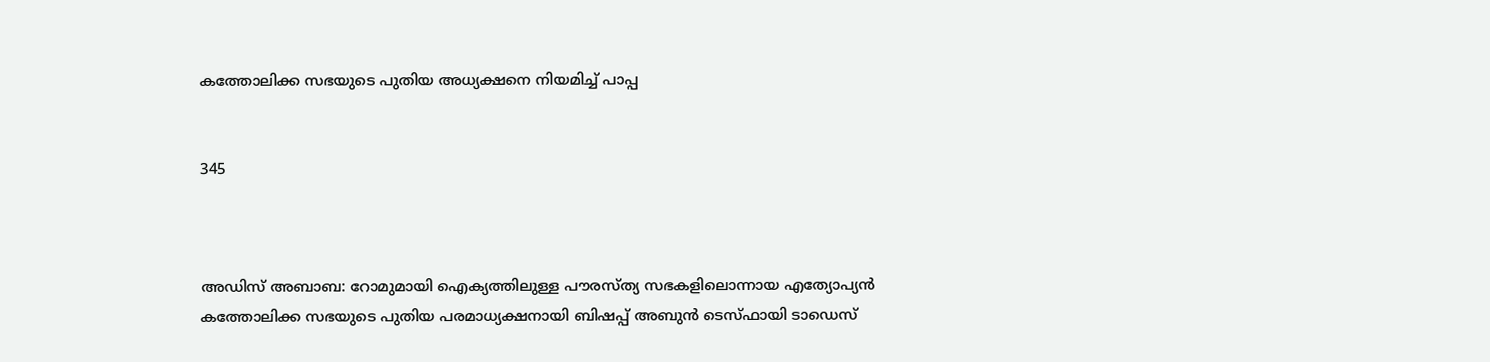കത്തോലിക്ക സഭയുടെ പുതിയ അധ്യക്ഷനെ നിയമിച്ച് പാപ്പ


345



അഡിസ് അബാബ: റോമുമായി ഐക്യത്തിലുള്ള പൗരസ്ത്യ സഭകളിലൊന്നായ എത്യോപ്യന്‍ കത്തോലിക്ക സഭയുടെ പുതിയ പരമാധ്യക്ഷനായി ബിഷപ്പ് അബുന്‍ ടെസ്ഫായി ടാഡെസ്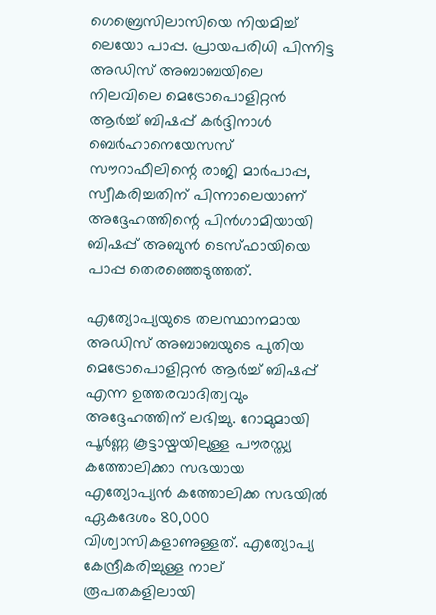ഗെബ്രെസിലാസിയെ നിയമിച്ച് ലെയോ പാപ്പ. പ്രായപരിധി പിന്നിട്ട അഡിസ് അബാബയിലെ നിലവിലെ മെട്രോപൊളിറ്റന്‍ ആര്‍ച്ച് ബിഷപ്പ് കര്‍ദ്ദിനാള്‍ ബെര്‍ഹാനെയേസസ് സൗറാഫീലിന്റെ രാജി മാര്‍പാപ്പ, സ്വീകരിച്ചതിന് പിന്നാലെയാണ് അദ്ദേഹത്തിന്റെ പിന്‍ഗാമിയായി ബിഷപ്പ് അബുന്‍ ടെസ്ഫായിയെ പാപ്പ തെരഞ്ഞെടുത്തത്.

എത്യോപ്യയുടെ തലസ്ഥാനമായ അഡിസ് അബാബയുടെ പുതിയ മെട്രോപൊളിറ്റന്‍ ആര്‍ച്ച് ബിഷപ്പ് എന്ന ഉത്തരവാദിത്വവും അദ്ദേഹത്തിന് ലഭിച്ചു. റോമുമായി പൂര്‍ണ്ണ കൂട്ടായ്മയിലുള്ള പൗരസ്ത്യ കത്തോലിക്കാ സഭയായ എത്യോപ്യന്‍ കത്തോലിക്ക സഭയില്‍ ഏകദേശം 80,000 വിശ്വാസികളാണുള്ളത്. എത്യോപ്യ കേന്ദ്രീകരിച്ചുള്ള നാല് രൂപതകളിലായി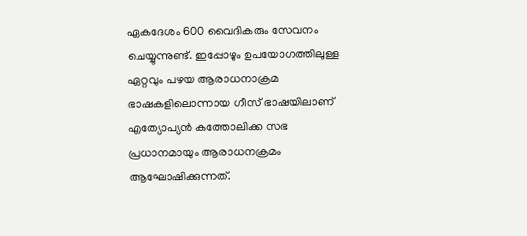ഏകദേശം 600 വൈദികരും സേവനം ചെയ്യുന്നുണ്ട്. ഇപ്പോഴും ഉപയോഗത്തിലുള്ള ഏറ്റവും പഴയ ആരാധനാക്രമ ഭാഷകളിലൊന്നായ ഗീസ് ഭാഷയിലാണ് എത്യോപ്യന്‍ കത്തോലിക്ക സഭ പ്രധാനമായും ആരാധനക്രമം ആഘോഷിക്കുന്നത്.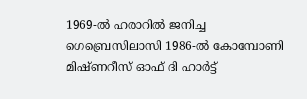1969-ല്‍ ഹരാറില്‍ ജനിച്ച ഗെബ്രെസിലാസി 1986-ല്‍ കോമ്പോണി മിഷ്ണറീസ് ഓഫ് ദി ഹാര്‍ട്ട്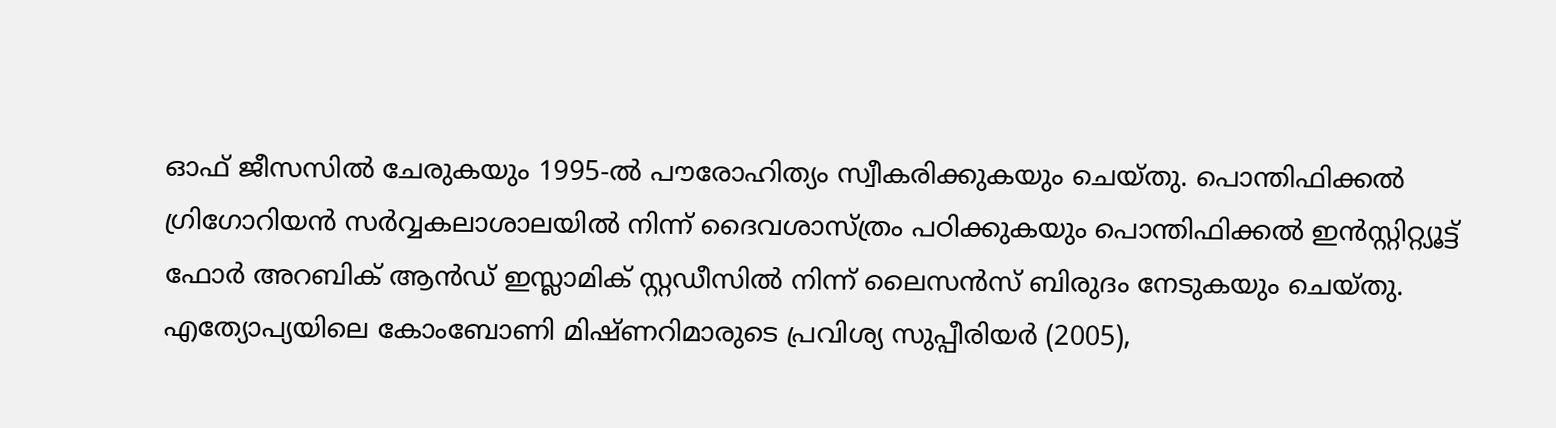ഓഫ് ജീസസില്‍ ചേരുകയും 1995-ല്‍ പൗരോഹിത്യം സ്വീകരിക്കുകയും ചെയ്തു. പൊന്തിഫിക്കല്‍ ഗ്രിഗോറിയന്‍ സര്‍വ്വകലാശാലയില്‍ നിന്ന് ദൈവശാസ്ത്രം പഠിക്കുകയും പൊന്തിഫിക്കല്‍ ഇന്‍സ്റ്റിറ്റ്യൂട്ട് ഫോര്‍ അറബിക് ആന്‍ഡ് ഇസ്ലാമിക് സ്റ്റഡീസില്‍ നിന്ന് ലൈസന്‍സ് ബിരുദം നേടുകയും ചെയ്തു. എത്യോപ്യയിലെ കോംബോണി മിഷ്ണറിമാരുടെ പ്രവിശ്യ സുപ്പീരിയര്‍ (2005),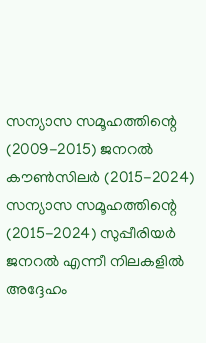സന്യാസ സമൂഹത്തിന്റെ (2009-2015) ജനറല്‍ കൗണ്‍സിലര്‍ (2015-2024) സന്യാസ സമൂഹത്തിന്റെ (2015-2024) സുപ്പീരിയര്‍ ജനറല്‍ എന്നീ നിലകളില്‍ അദ്ദേഹം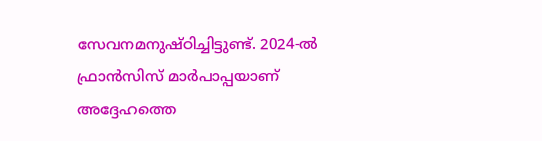സേവനമനുഷ്ഠിച്ചിട്ടുണ്ട്. 2024-ല്‍ ഫ്രാന്‍സിസ് മാര്‍പാപ്പയാണ് അദ്ദേഹത്തെ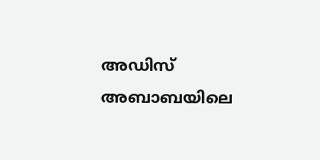അഡിസ് അബാബയിലെ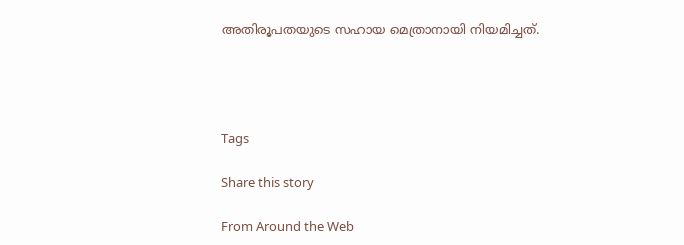അതിരൂപതയുടെ സഹായ മെത്രാനായി നിയമിച്ചത്.




Tags

Share this story

From Around the Web